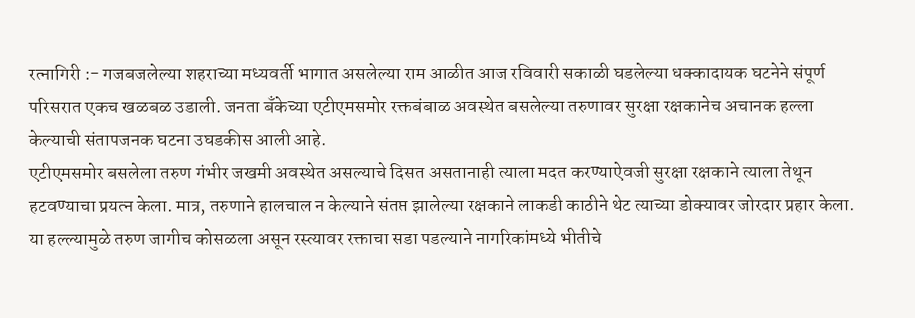रत्नागिरी :- गजबजलेल्या शहराच्या मध्यवर्ती भागात असलेल्या राम आळीत आज रविवारी सकाळी घडलेल्या धक्कादायक घटनेने संपूर्ण परिसरात एकच खळबळ उडाली. जनता बँकेच्या एटीएमसमोर रक्तबंबाळ अवस्थेत बसलेल्या तरुणावर सुरक्षा रक्षकानेच अचानक हल्ला केल्याची संतापजनक घटना उघडकीस आली आहे.
एटीएमसमोर बसलेला तरुण गंभीर जखमी अवस्थेत असल्याचे दिसत असतानाही त्याला मदत करण्याऐवजी सुरक्षा रक्षकाने त्याला तेथून हटवण्याचा प्रयत्न केला. मात्र, तरुणाने हालचाल न केल्याने संतप्त झालेल्या रक्षकाने लाकडी काठीने थेट त्याच्या डोक्यावर जोरदार प्रहार केला. या हल्ल्यामुळे तरुण जागीच कोसळला असून रस्त्यावर रक्ताचा सडा पडल्याने नागरिकांमध्ये भीतीचे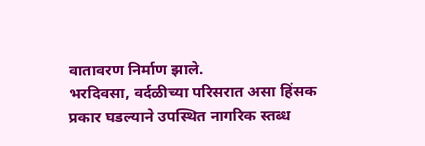वातावरण निर्माण झाले.
भरदिवसा, वर्दळीच्या परिसरात असा हिंसक प्रकार घडल्याने उपस्थित नागरिक स्तब्ध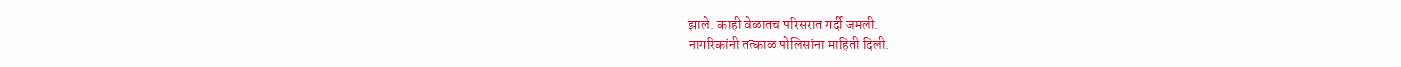झाले. काही वेळातच परिसरात गर्दी जमली.
नागरिकांनी तत्काळ पोलिसांना माहिती दिली.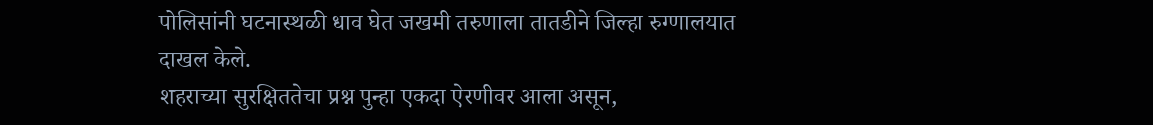पोलिसांनी घटनास्थळी धाव घेत जखमी तरुणाला तातडीने जिल्हा रुग्णालयात दाखल केले.
शहराच्या सुरक्षिततेचा प्रश्न पुन्हा एकदा ऐरणीवर आला असून,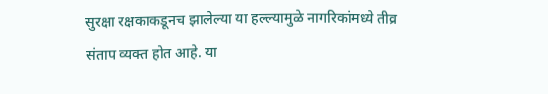सुरक्षा रक्षकाकडूनच झालेल्या या हल्ल्यामुळे नागरिकांमध्ये तीव्र संताप व्यक्त होत आहे. या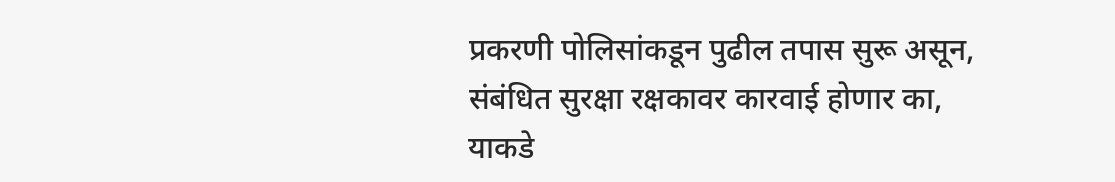प्रकरणी पोलिसांकडून पुढील तपास सुरू असून, संबंधित सुरक्षा रक्षकावर कारवाई होणार का, याकडे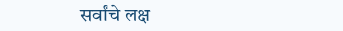सर्वांचे लक्ष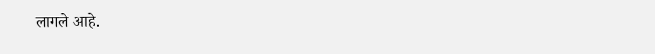लागले आहे.